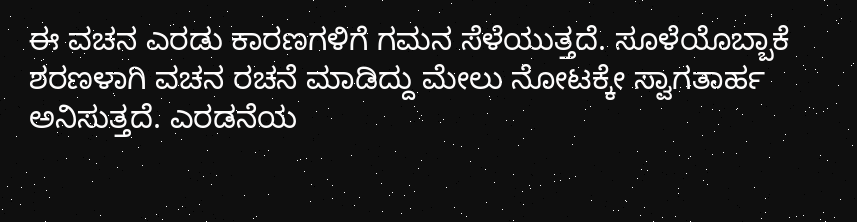ಈ ವಚನ ಎರಡು ಕಾರಣಗಳಿಗೆ ಗಮನ ಸೆಳೆಯುತ್ತದೆ. ಸೂಳೆಯೊಬ್ಬಾಕೆ ಶರಣಳಾಗಿ ವಚನ ರಚನೆ ಮಾಡಿದ್ದು ಮೇಲು ನೋಟಕ್ಕೇ ಸ್ವಾಗತಾರ್ಹ ಅನಿಸುತ್ತದೆ. ಎರಡನೆಯ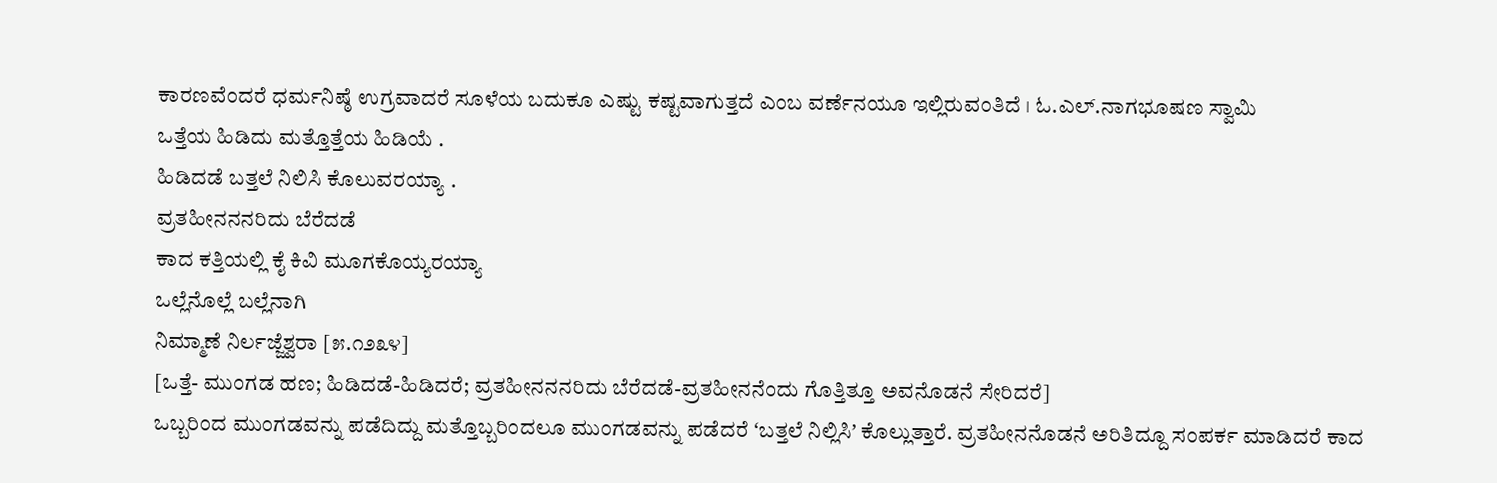ಕಾರಣವೆಂದರೆ ಧರ್ಮನಿಷ್ಠೆ ಉಗ್ರವಾದರೆ ಸೂಳೆಯ ಬದುಕೂ ಎಷ್ಟು ಕಷ್ಟವಾಗುತ್ತದೆ ಎಂಬ ವರ್ಣೆನಯೂ ಇಲ್ಲಿರುವಂತಿದೆ । ಓ.ಎಲ್.ನಾಗಭೂಷಣ ಸ್ವಾಮಿ
ಒತ್ತೆಯ ಹಿಡಿದು ಮತ್ತೊತ್ತೆಯ ಹಿಡಿಯೆ .
ಹಿಡಿದಡೆ ಬತ್ತಲೆ ನಿಲಿಸಿ ಕೊಲುವರಯ್ಯಾ .
ವ್ರತಹೀನನನರಿದು ಬೆರೆದಡೆ
ಕಾದ ಕತ್ತಿಯಲ್ಲಿ ಕೈ ಕಿವಿ ಮೂಗಕೊಯ್ಯರಯ್ಯಾ
ಒಲ್ಲೆನೊಲ್ಲೆ ಬಲ್ಲೆನಾಗಿ
ನಿಮ್ಮಾಣೆ ನಿರ್ಲಜ್ಜೆಶ್ವರಾ [೫.೧೨೩೪]
[ಒತ್ತೆ- ಮುಂಗಡ ಹಣ; ಹಿಡಿದಡೆ-ಹಿಡಿದರೆ; ವ್ರತಹೀನನನರಿದು ಬೆರೆದಡೆ-ವ್ರತಹೀನನೆಂದು ಗೊತ್ತಿತ್ತೂ ಅವನೊಡನೆ ಸೇರಿದರೆ]
ಒಬ್ಬರಿಂದ ಮುಂಗಡವನ್ನು ಪಡೆದಿದ್ದು ಮತ್ತೊಬ್ಬರಿಂದಲೂ ಮುಂಗಡವನ್ನು ಪಡೆದರೆ ʻಬತ್ತಲೆ ನಿಲ್ಲಿಸಿʼ ಕೊಲ್ಲುತ್ತಾರೆ. ವ್ರತಹೀನನೊಡನೆ ಅರಿತಿದ್ದೂ ಸಂಪರ್ಕ ಮಾಡಿದರೆ ಕಾದ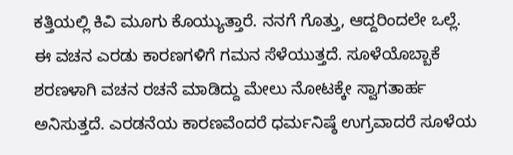ಕತ್ತಿಯಲ್ಲಿ ಕಿವಿ ಮೂಗು ಕೊಯ್ಯುತ್ತಾರೆ. ನನಗೆ ಗೊತ್ತು, ಆದ್ದರಿಂದಲೇ ಒಲ್ಲೆ.
ಈ ವಚನ ಎರಡು ಕಾರಣಗಳಿಗೆ ಗಮನ ಸೆಳೆಯುತ್ತದೆ. ಸೂಳೆಯೊಬ್ಬಾಕೆ ಶರಣಳಾಗಿ ವಚನ ರಚನೆ ಮಾಡಿದ್ದು ಮೇಲು ನೋಟಕ್ಕೇ ಸ್ವಾಗತಾರ್ಹ ಅನಿಸುತ್ತದೆ. ಎರಡನೆಯ ಕಾರಣವೆಂದರೆ ಧರ್ಮನಿಷ್ಠೆ ಉಗ್ರವಾದರೆ ಸೂಳೆಯ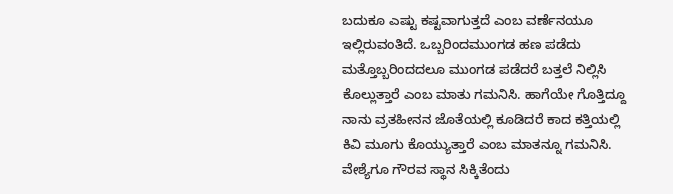ಬದುಕೂ ಎಷ್ಟು ಕಷ್ಟವಾಗುತ್ತದೆ ಎಂಬ ವರ್ಣೆನಯೂ ಇಲ್ಲಿರುವಂತಿದೆ. ಒಬ್ಬರಿಂದಮುಂಗಡ ಹಣ ಪಡೆದು ಮತ್ತೊಬ್ಬರಿಂದದಲೂ ಮುಂಗಡ ಪಡೆದರೆ ಬತ್ತಲೆ ನಿಲ್ಲಿಸಿ ಕೊಲ್ಲುತ್ತಾರೆ ಎಂಬ ಮಾತು ಗಮನಿಸಿ. ಹಾಗೆಯೇ ಗೊತ್ತಿದ್ದೂ ನಾನು ವ್ರತಹೀನನ ಜೊತೆಯಲ್ಲಿ ಕೂಡಿದರೆ ಕಾದ ಕತ್ತಿಯಲ್ಲಿ ಕಿವಿ ಮೂಗು ಕೊಯ್ಯುತ್ತಾರೆ ಎಂಬ ಮಾತನ್ನೂ ಗಮನಿಸಿ. ವೇಶ್ಯೆಗೂ ಗೌರವ ಸ್ಥಾನ ಸಿಕ್ಕಿತೆಂದು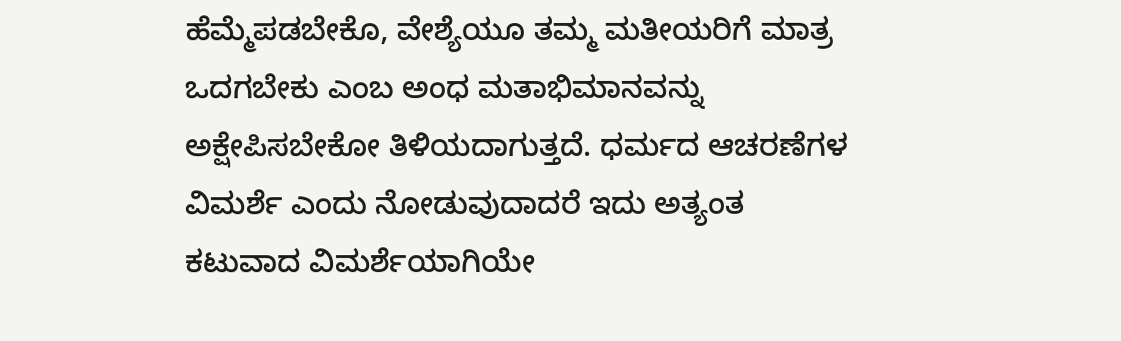ಹೆಮ್ಮೆಪಡಬೇಕೊ, ವೇಶ್ಯೆಯೂ ತಮ್ಮ ಮತೀಯರಿಗೆ ಮಾತ್ರ ಒದಗಬೇಕು ಎಂಬ ಅಂಧ ಮತಾಭಿಮಾನವನ್ನು ಅಕ್ಷೇಪಿಸಬೇಕೋ ತಿಳಿಯದಾಗುತ್ತದೆ. ಧರ್ಮದ ಆಚರಣೆಗಳ ವಿಮರ್ಶೆ ಎಂದು ನೋಡುವುದಾದರೆ ಇದು ಅತ್ಯಂತ ಕಟುವಾದ ವಿಮರ್ಶೆಯಾಗಿಯೇ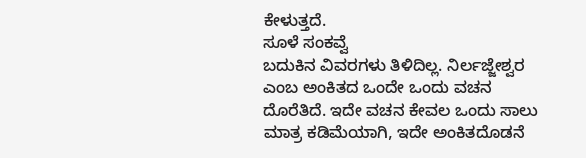ಕೇಳುತ್ತದೆ.
ಸೂಳೆ ಸಂಕವ್ವೆ
ಬದುಕಿನ ವಿವರಗಳು ತಿಳಿದಿಲ್ಲ. ನಿರ್ಲಜ್ಜೇಶ್ವರ ಎಂಬ ಅಂಕಿತದ ಒಂದೇ ಒಂದು ವಚನ ದೊರೆತಿದೆ. ಇದೇ ವಚನ ಕೇವಲ ಒಂದು ಸಾಲು ಮಾತ್ರ ಕಡಿಮೆಯಾಗಿ, ಇದೇ ಅಂಕಿತದೊಡನೆ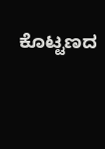ಕೊಟ್ಟಣದ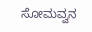ಸೋಮವ್ವನ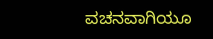ವಚನವಾಗಿಯೂ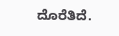ದೊರೆತಿದೆ.